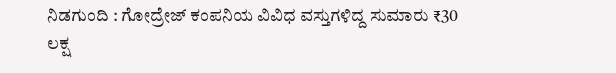ನಿಡಗುಂದಿ : ಗೋದ್ರೇಜ್ ಕಂಪನಿಯ ವಿವಿಧ ವಸ್ತುಗಳಿದ್ದ ಸುಮಾರು ₹30 ಲಕ್ಷ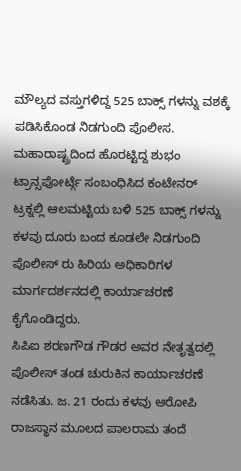ಮೌಲ್ಯದ ವಸ್ತುಗಳಿದ್ದ 525 ಬಾಕ್ಸ್ ಗಳನ್ನು ವಶಕ್ಕೆ ಪಡಿಸಿಕೊಂಡ ನಿಡಗುಂದಿ ಪೊಲೀಸ.
ಮಹಾರಾಷ್ಟ್ರದಿಂದ ಹೊರಟ್ಟಿದ್ದ ಶುಭಂ ಟ್ರಾನ್ಸಪೋರ್ಟ್ಗೆ ಸಂಬಂಧಿಸಿದ ಕಂಟೇನರ್ ಟ್ರಕ್ನಲ್ಲಿ ಆಲಮಟ್ಟಿಯ ಬಳಿ 525 ಬಾಕ್ಸ್ ಗಳನ್ನು ಕಳವು ದೂರು ಬಂದ ಕೂಡಲೇ ನಿಡಗುಂದಿ ಪೊಲೀಸ್ ರು ಹಿರಿಯ ಅಧಿಕಾರಿಗಳ ಮಾರ್ಗದರ್ಶನದಲ್ಲಿ ಕಾರ್ಯಾಚರಣೆ ಕೈಗೊಂಡಿದ್ದರು.
ಸಿಪಿಐ ಶರಣಗೌಡ ಗೌಡರ ಅವರ ನೇತೃತ್ವದಲ್ಲಿ ಪೊಲೀಸ್ ತಂಡ ಚುರುಕಿನ ಕಾರ್ಯಾಚರಣೆ ನಡೆಸಿತು. ಜ. 21 ರಂದು ಕಳವು ಆರೋಪಿ ರಾಜಸ್ಥಾನ ಮೂಲದ ಪಾಲರಾಮ ತಂದೆ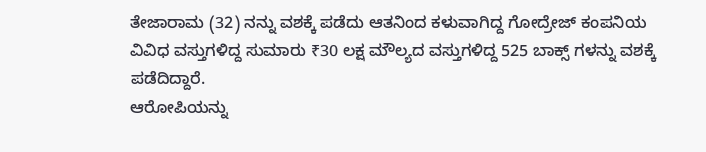ತೇಜಾರಾಮ (32) ನನ್ನು ವಶಕ್ಕೆ ಪಡೆದು ಆತನಿಂದ ಕಳುವಾಗಿದ್ದ ಗೋದ್ರೇಜ್ ಕಂಪನಿಯ ವಿವಿಧ ವಸ್ತುಗಳಿದ್ದ ಸುಮಾರು ₹30 ಲಕ್ಷ ಮೌಲ್ಯದ ವಸ್ತುಗಳಿದ್ದ 525 ಬಾಕ್ಸ್ ಗಳನ್ನು ವಶಕ್ಕೆ ಪಡೆದಿದ್ದಾರೆ.
ಆರೋಪಿಯನ್ನು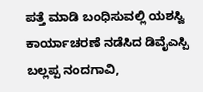ಪತ್ತೆ ಮಾಡಿ ಬಂಧಿಸುವಲ್ಲಿ ಯಶಸ್ವಿ ಕಾರ್ಯಾಚರಣೆ ನಡೆಸಿದ ಡಿವೈಎಸ್ಪಿ ಬಲ್ಲಪ್ಪ ನಂದಗಾವಿ,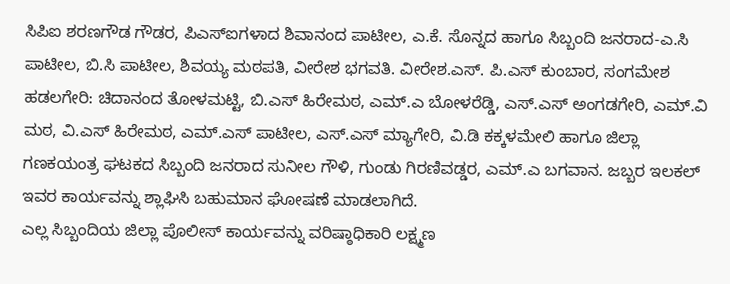ಸಿಪಿಐ ಶರಣಗೌಡ ಗೌಡರ, ಪಿಎಸ್ಐಗಳಾದ ಶಿವಾನಂದ ಪಾಟೀಲ, ಎ.ಕೆ. ಸೊನ್ನದ ಹಾಗೂ ಸಿಬ್ಬಂದಿ ಜನರಾದ-ಎ.ಸಿ ಪಾಟೀಲ, ಬಿ.ಸಿ ಪಾಟೀಲ, ಶಿವಯ್ಯ ಮಠಪತಿ, ವೀರೇಶ ಭಗವತಿ. ವೀರೇಶ.ಎಸ್. ಪಿ.ಎಸ್ ಕುಂಬಾರ, ಸಂಗಮೇಶ ಹಡಲಗೇರಿ: ಚಿದಾನಂದ ತೋಳಮಟ್ಟಿ, ಬಿ.ಎಸ್ ಹಿರೇಮಠ, ಎಮ್.ಎ ಬೋಳರೆಡ್ಡಿ, ಎಸ್.ಎಸ್ ಅಂಗಡಗೇರಿ, ಎಮ್.ವಿ ಮಠ, ವಿ.ಎಸ್ ಹಿರೇಮಠ, ಎಮ್.ಎಸ್ ಪಾಟೀಲ, ಎಸ್.ಎಸ್ ಮ್ಯಾಗೇರಿ, ವಿ.ಡಿ ಕಕ್ಕಳಮೇಲಿ ಹಾಗೂ ಜಿಲ್ಲಾ ಗಣಕಯಂತ್ರ ಘಟಕದ ಸಿಬ್ಬಂದಿ ಜನರಾದ ಸುನೀಲ ಗೌಳಿ, ಗುಂಡು ಗಿರಣಿವಡ್ಡರ, ಎಮ್.ಎ ಬಗವಾನ. ಜಬ್ಬರ ಇಲಕಲ್ ಇವರ ಕಾರ್ಯವನ್ನು ಶ್ಲಾಘಿಸಿ ಬಹುಮಾನ ಘೋಷಣೆ ಮಾಡಲಾಗಿದೆ.
ಎಲ್ಲ ಸಿಬ್ಬಂದಿಯ ಜಿಲ್ಲಾ ಪೊಲೀಸ್ ಕಾರ್ಯವನ್ನು ವರಿಷ್ಠಾಧಿಕಾರಿ ಲಕ್ಷ್ಮಣ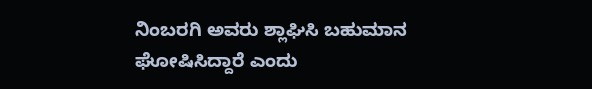ನಿಂಬರಗಿ ಅವರು ಶ್ಲಾಘಿಸಿ ಬಹುಮಾನ ಘೋಷಿಸಿದ್ದಾರೆ ಎಂದು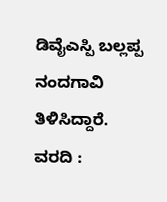ಡಿವೈಎಸ್ಪಿ ಬಲ್ಲಪ್ಪ ನಂದಗಾವಿ ತಿಳಿಸಿದ್ದಾರೆ.
ವರದಿ :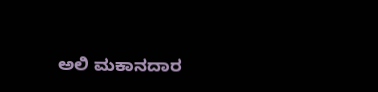ಅಲಿ ಮಕಾನದಾರ